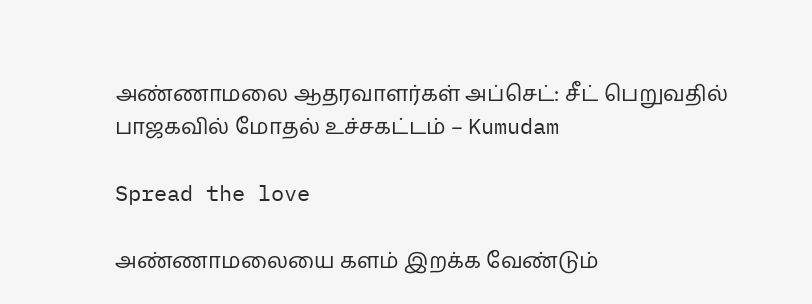அண்ணாமலை ஆதரவாளர்கள் அப்செட்: சீட் பெறுவதில் பாஜகவில் மோதல் உச்சகட்டம் – Kumudam

Spread the love

அண்ணாமலையை களம் இறக்க வேண்டும்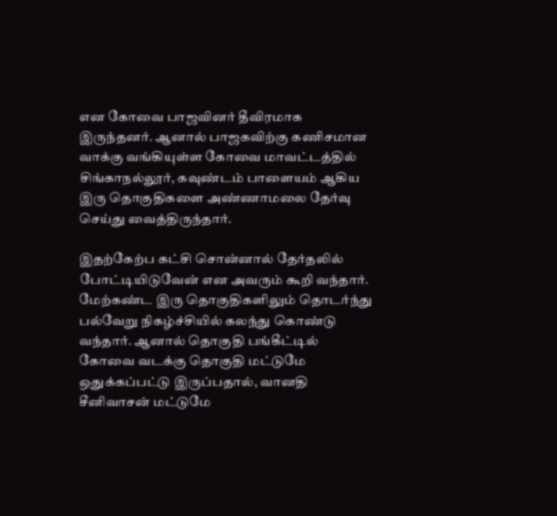என கோவை பாஜவினர் தீவிரமாக இருந்தனர். ஆனால் பாஜகவிற்கு கணிசமான வாக்கு வங்கியுள்ள கோவை மாவட்டத்தில் சிங்காநல்லூர், கவுண்டம் பாளையம் ஆகிய இரு தொகுதிகளை அண்ணாமலை தேர்வு செய்து வைத்திருந்தார்.

இதற்கேற்ப கட்சி சொன்னால் தேர்தலில் போட்டியிடுவேன் என அவரும் கூறி வந்தார். மேற்கண்ட இரு தொகுதிகளிலும் தொடர்ந்து பல்வேறு நிகழ்ச்சியில் கலந்து கொண்டு வந்தார். ஆனால் தொகுதி பங்கீட்டில் கோவை வடக்கு தொகுதி மட்டுமே ஒதுக்கப்பட்டு இருப்பதால், வானதி சீனிவாசன் மட்டுமே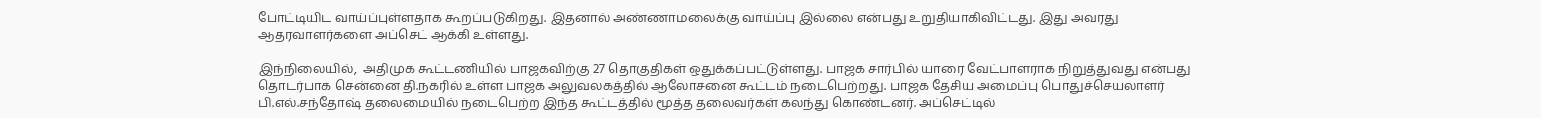போட்டியிட வாய்ப்புள்ளதாக கூறப்படுகிறது. இதனால் அண்ணாமலைக்கு வாய்ப்பு இல்லை என்பது உறுதியாகிவிட்டது. இது அவரது ஆதரவாளர்களை அப்செட் ஆக்கி உள்ளது.

இந்நிலையில்,  அதிமுக கூட்டணியில் பாஜகவிற்கு 27 தொகுதிகள் ஒதுக்கப்பட்டுள்ளது. பாஜக சார்பில் யாரை வேட்பாளராக நிறுத்துவது என்பது தொடர்பாக சென்னை தி.நகரில் உள்ள பாஜக அலுவலகத்தில் ஆலோசனை கூட்டம் நடைபெற்றது. பாஜக தேசிய அமைப்பு பொதுச்செயலாளர் பி.எல்.சந்தோஷ் தலைமையில் நடைபெற்ற இந்த கூட்டத்தில் மூத்த தலைவர்கள் கலந்து கொண்டனர். அப்செட்டில்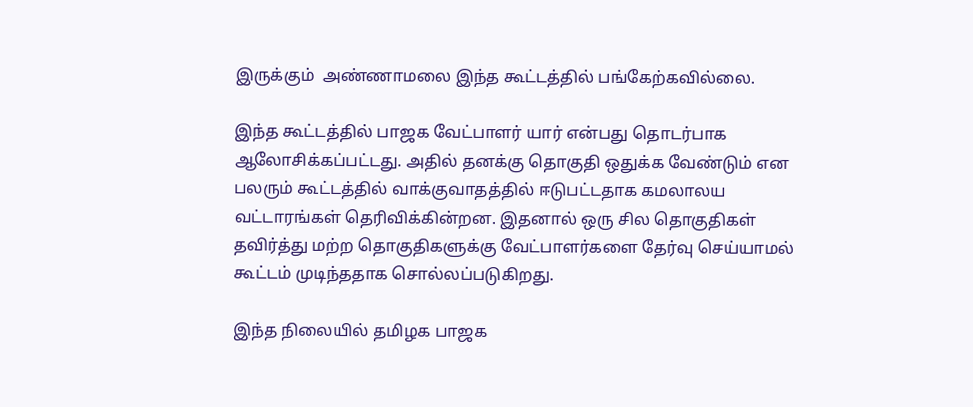இருக்கும்  அண்ணாமலை இந்த கூட்டத்தில் பங்கேற்கவில்லை.

இந்த கூட்டத்தில் பாஜக வேட்பாளர் யார் என்பது தொடர்பாக ஆலோசிக்கப்பட்டது. அதில் தனக்கு தொகுதி ஒதுக்க வேண்டும் என பலரும் கூட்டத்தில் வாக்குவாதத்தில் ஈடுபட்டதாக கமலாலய வட்டாரங்கள் தெரிவிக்கின்றன. இதனால் ஒரு சில தொகுதிகள் தவிர்த்து மற்ற தொகுதிகளுக்கு வேட்பாளர்களை தேர்வு செய்யாமல் கூட்டம் முடிந்ததாக சொல்லப்படுகிறது.

இந்த நிலையில் தமிழக பாஜக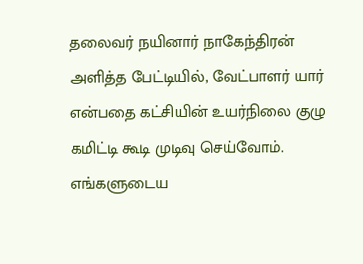தலைவர் நயினார் நாகேந்திரன் அளித்த பேட்டியில், வேட்பாளர் யார் என்பதை கட்சியின் உயர்நிலை குழு கமிட்டி கூடி முடிவு செய்வோம். எங்களுடைய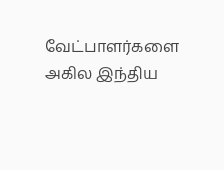வேட்பாளர்களை அகில இந்திய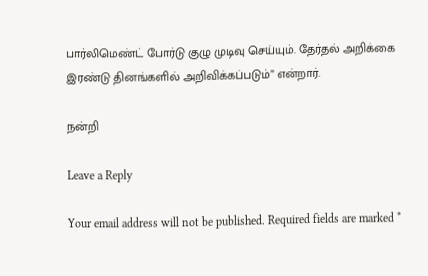பார்லிமெண்ட் போர்டு குழு முடிவு செய்யும். தேர்தல் அறிக்கை இரண்டு தினங்களில் அறிவிக்கப்படும்” என்றார்.

நன்றி

Leave a Reply

Your email address will not be published. Required fields are marked *